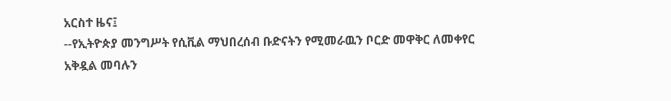አርስተ ዜና፤
--የኢትዮጵያ መንግሥት የሲቪል ማህበረሰብ ቡድናትን የሚመራዉን ቦርድ መዋቅር ለመቀየር አቅዷል መባሉን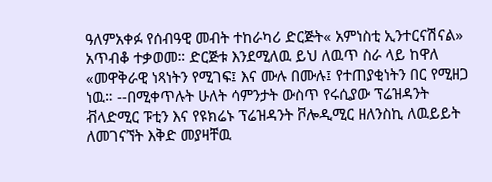ዓለምአቀፉ የሰብዓዊ መብት ተከራካሪ ድርጅት« አምነስቲ ኢንተርናሽናል» አጥብቆ ተቃወመ። ድርጅቱ እንደሚለዉ ይህ ለዉጥ ስራ ላይ ከዋለ «መዋቅራዊ ነጻነትን የሚገፍ፤ እና ሙሉ በሙሉ፤ የተጠያቂነትን በር የሚዘጋ ነዉ። --በሚቀጥሉት ሁለት ሳምንታት ውስጥ የሩሲያው ፕሬዝዳንት ቭላድሚር ፑቲን እና የዩክሬኑ ፕሬዝዳንት ቮሎዲሚር ዘለንስኪ ለዉይይት ለመገናኘት እቅድ መያዛቸዉ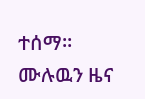ተሰማ።
ሙሉዉን ዜና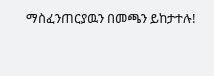ማስፈንጠርያዉን በመጫን ይከታተሉ!